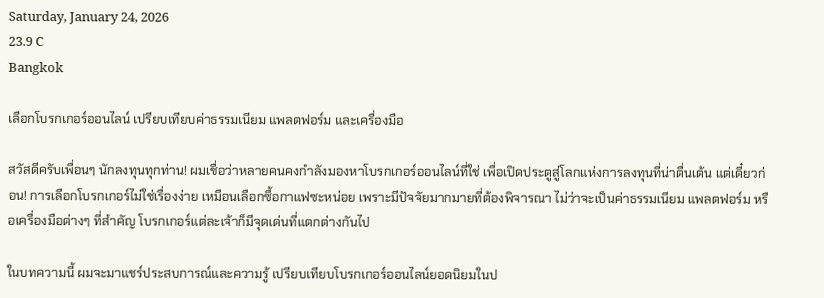Saturday, January 24, 2026
23.9 C
Bangkok

เลือกโบรกเกอร์ออนไลน์ เปรียบเทียบค่าธรรมเนียม แพลตฟอร์ม และเครื่องมือ

สวัสดีครับเพื่อนๆ นักลงทุนทุกท่าน! ผมเชื่อว่าหลายคนคงกำลังมองหาโบรกเกอร์ออนไลน์ที่ใช่ เพื่อเปิดประตูสู่โลกแห่งการลงทุนที่น่าตื่นเต้น แต่เดี๋ยวก่อน! การเลือกโบรกเกอร์ไม่ใช่เรื่องง่าย เหมือนเลือกซื้อกาแฟซะหน่อย เพราะมีปัจจัยมากมายที่ต้องพิจารณา ไม่ว่าจะเป็นค่าธรรมเนียม แพลตฟอร์ม หรือเครื่องมือต่างๆ ที่สำคัญ โบรกเกอร์แต่ละเจ้าก็มีจุดเด่นที่แตกต่างกันไป

ในบทความนี้ ผมจะมาแชร์ประสบการณ์และความรู้ เปรียบเทียบโบรกเกอร์ออนไลน์ยอดนิยมในป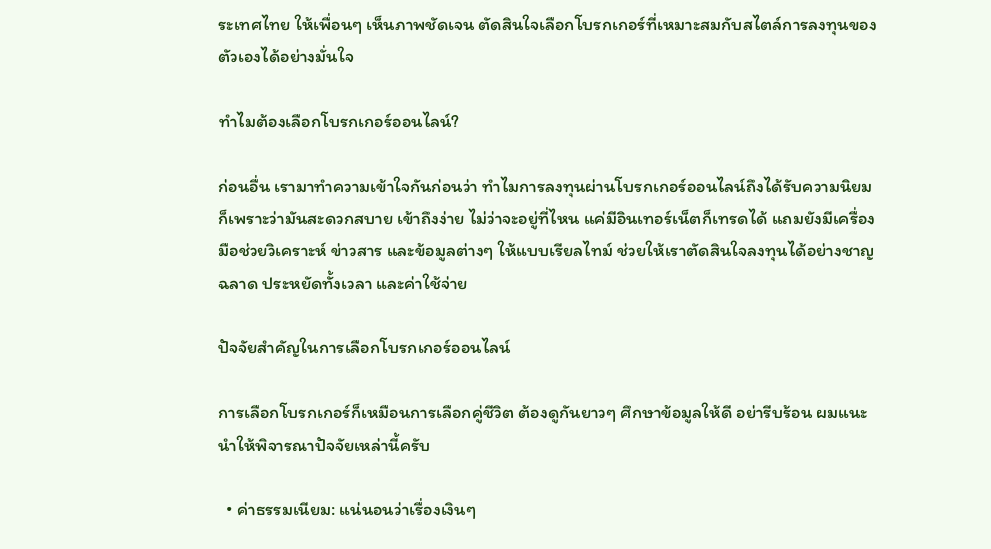ระเทศไทย ให้เพื่อนๆ เห็นภาพชัดเจน ตัดสินใจเลือกโบรกเกอร์ที่เหมาะสมกับสไตล์การลงทุนของตัวเองได้อย่างมั่นใจ

ทำไมต้องเลือกโบรกเกอร์ออนไลน์?

ก่อนอื่น เรามาทำความเข้าใจกันก่อนว่า ทำไมการลงทุนผ่านโบรกเกอร์ออนไลน์ถึงได้รับความนิยม ก็เพราะว่ามันสะดวกสบาย เข้าถึงง่าย ไม่ว่าจะอยู่ที่ไหน แค่มีอินเทอร์เน็ตก็เทรดได้ แถมยังมีเครื่องมือช่วยวิเคราะห์ ข่าวสาร และข้อมูลต่างๆ ให้แบบเรียลไทม์ ช่วยให้เราตัดสินใจลงทุนได้อย่างชาญฉลาด ประหยัดทั้งเวลา และค่าใช้จ่าย

ปัจจัยสำคัญในการเลือกโบรกเกอร์ออนไลน์

การเลือกโบรกเกอร์ก็เหมือนการเลือกคู่ชีวิต ต้องดูกันยาวๆ ศึกษาข้อมูลให้ดี อย่ารีบร้อน ผมแนะนำให้พิจารณาปัจจัยเหล่านี้ครับ

  • ค่าธรรมเนียม: แน่นอนว่าเรื่องเงินๆ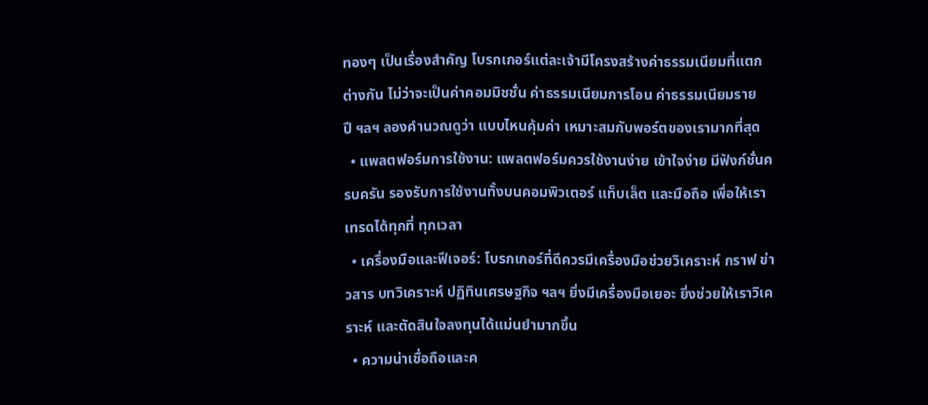ทองๆ เป็นเรื่องสำคัญ โบรกเกอร์แต่ละเจ้ามีโครงสร้างค่าธรรมเนียมที่แตกต่างกัน ไม่ว่าจะเป็นค่าคอมมิชชั่น ค่าธรรมเนียมการโอน ค่าธรรมเนียมรายปี ฯลฯ ลองคำนวณดูว่า แบบไหนคุ้มค่า เหมาะสมกับพอร์ตของเรามากที่สุด
  • แพลตฟอร์มการใช้งาน: แพลตฟอร์มควรใช้งานง่าย เข้าใจง่าย มีฟังก์ชั่นครบครัน รองรับการใช้งานทั้งบนคอมพิวเตอร์ แท็บเล็ต และมือถือ เพื่อให้เราเทรดได้ทุกที่ ทุกเวลา
  • เครื่องมือและฟีเจอร์: โบรกเกอร์ที่ดีควรมีเครื่องมือช่วยวิเคราะห์ กราฟ ข่าวสาร บทวิเคราะห์ ปฏิทินเศรษฐกิจ ฯลฯ ยิ่งมีเครื่องมือเยอะ ยิ่งช่วยให้เราวิเคราะห์ และตัดสินใจลงทุนได้แม่นยำมากขึ้น
  • ความน่าเชื่อถือและค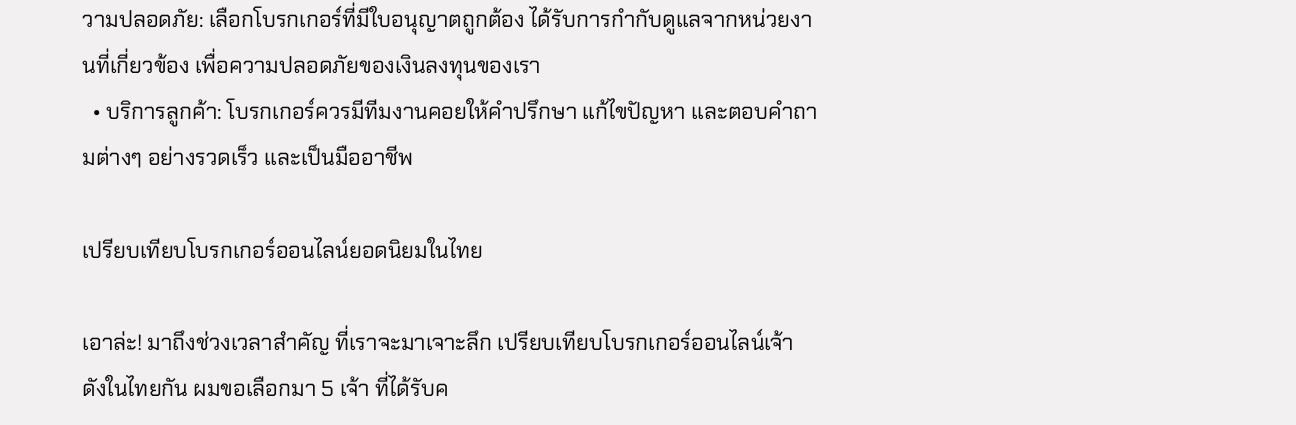วามปลอดภัย: เลือกโบรกเกอร์ที่มีใบอนุญาตถูกต้อง ได้รับการกำกับดูแลจากหน่วยงานที่เกี่ยวข้อง เพื่อความปลอดภัยของเงินลงทุนของเรา
  • บริการลูกค้า: โบรกเกอร์ควรมีทีมงานคอยให้คำปรึกษา แก้ไขปัญหา และตอบคำถามต่างๆ อย่างรวดเร็ว และเป็นมืออาชีพ

เปรียบเทียบโบรกเกอร์ออนไลน์ยอดนิยมในไทย

เอาล่ะ! มาถึงช่วงเวลาสำคัญ ที่เราจะมาเจาะลึก เปรียบเทียบโบรกเกอร์ออนไลน์เจ้าดังในไทยกัน ผมขอเลือกมา 5 เจ้า ที่ได้รับค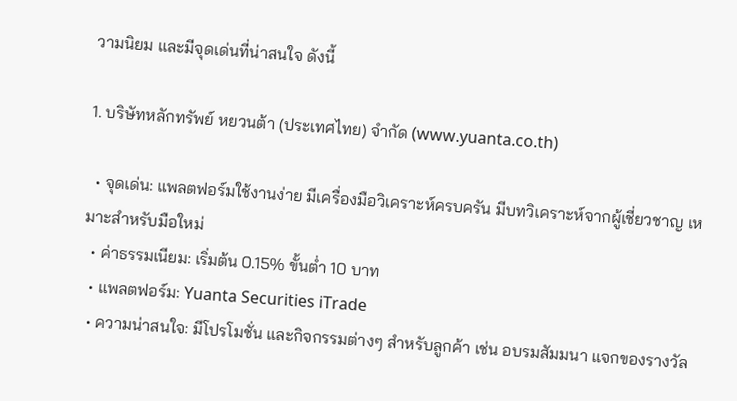วามนิยม และมีจุดเด่นที่น่าสนใจ ดังนี้

1. บริษัทหลักทรัพย์ หยวนต้า (ประเทศไทย) จำกัด (www.yuanta.co.th)

  • จุดเด่น: แพลตฟอร์มใช้งานง่าย มีเครื่องมือวิเคราะห์ครบครัน มีบทวิเคราะห์จากผู้เชี่ยวชาญ เหมาะสำหรับมือใหม่
  • ค่าธรรมเนียม: เริ่มต้น 0.15% ขั้นต่ำ 10 บาท
  • แพลตฟอร์ม: Yuanta Securities iTrade
  • ความน่าสนใจ: มีโปรโมชั่น และกิจกรรมต่างๆ สำหรับลูกค้า เช่น อบรมสัมมนา แจกของรางวัล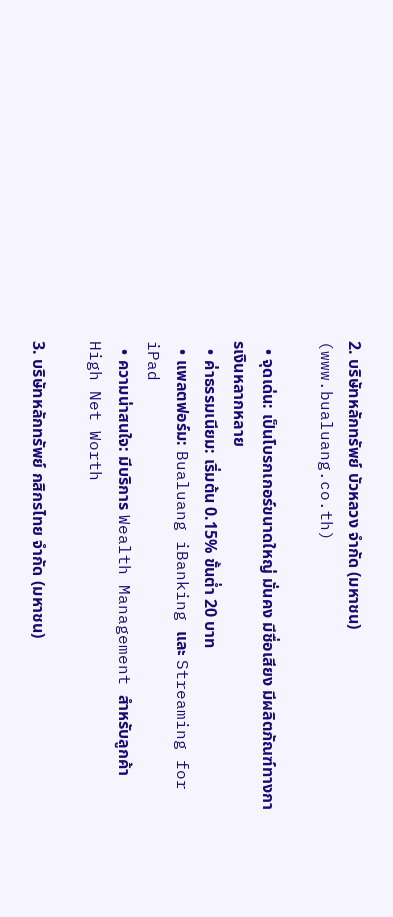2. บริษัทหลักทรัพย์ บัวหลวง จำกัด (มหาชน) (www.bualuang.co.th)

  • จุดเด่น: เป็นโบรกเกอร์ขนาดใหญ่ มั่นคง มีชื่อเสียง มีผลิตภัณฑ์ทางการเงินหลากหลาย
  • ค่าธรรมเนียม: เริ่มต้น 0.15% ขั้นต่ำ 20 บาท
  • แพลตฟอร์ม: Bualuang iBanking และ Streaming for iPad
  • ความน่าสนใจ: มีบริการ Wealth Management สำหรับลูกค้า High Net Worth

3. บริษัทหลักทรัพย์ กสิกรไทย จำกัด (มหาชน)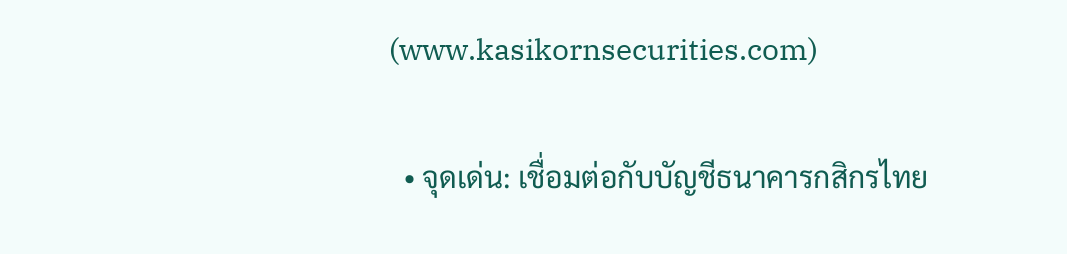(www.kasikornsecurities.com)

  • จุดเด่น: เชื่อมต่อกับบัญชีธนาคารกสิกรไทย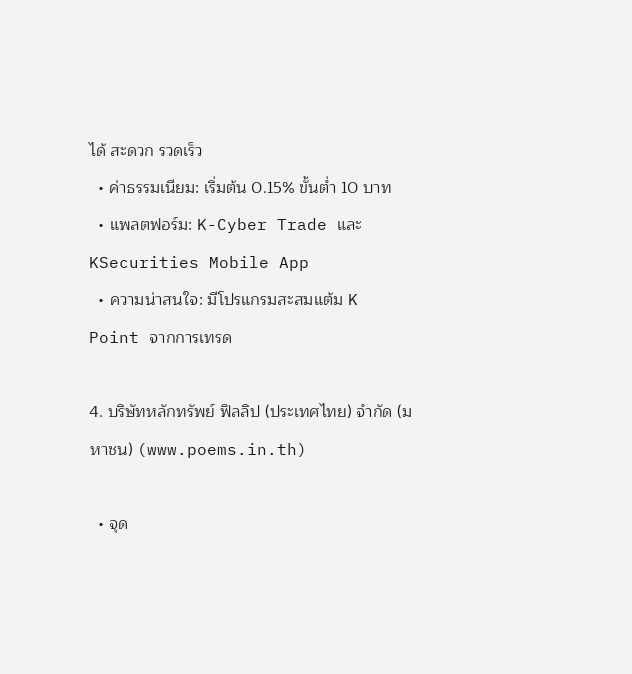ได้ สะดวก รวดเร็ว
  • ค่าธรรมเนียม: เริ่มต้น 0.15% ขั้นต่ำ 10 บาท
  • แพลตฟอร์ม: K-Cyber Trade และ KSecurities Mobile App
  • ความน่าสนใจ: มีโปรแกรมสะสมแต้ม K Point จากการเทรด

4. บริษัทหลักทรัพย์ ฟิลลิป (ประเทศไทย) จำกัด (มหาชน) (www.poems.in.th)

  • จุด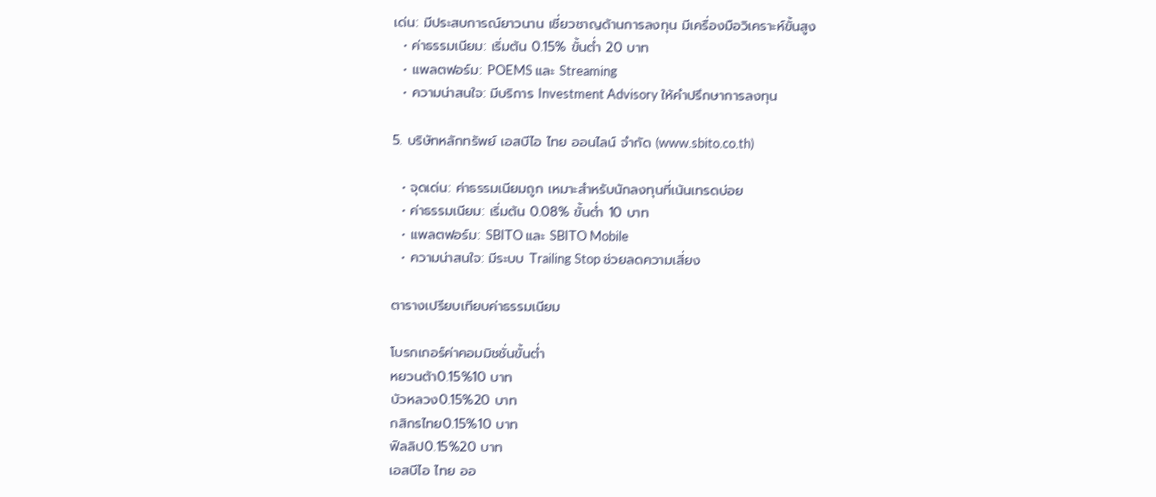เด่น: มีประสบการณ์ยาวนาน เชี่ยวชาญด้านการลงทุน มีเครื่องมือวิเคราะห์ขั้นสูง
  • ค่าธรรมเนียม: เริ่มต้น 0.15% ขั้นต่ำ 20 บาท
  • แพลตฟอร์ม: POEMS และ Streaming
  • ความน่าสนใจ: มีบริการ Investment Advisory ให้คำปรึกษาการลงทุน

5. บริษัทหลักทรัพย์ เอสบีไอ ไทย ออนไลน์ จำกัด (www.sbito.co.th)

  • จุดเด่น: ค่าธรรมเนียมถูก เหมาะสำหรับนักลงทุนที่เน้นเทรดบ่อย
  • ค่าธรรมเนียม: เริ่มต้น 0.08% ขั้นต่ำ 10 บาท
  • แพลตฟอร์ม: SBITO และ SBITO Mobile
  • ความน่าสนใจ: มีระบบ Trailing Stop ช่วยลดความเสี่ยง

ตารางเปรียบเทียบค่าธรรมเนียม

โบรกเกอร์ค่าคอมมิชชั่นขั้นต่ำ
หยวนต้า0.15%10 บาท
บัวหลวง0.15%20 บาท
กสิกรไทย0.15%10 บาท
ฟิลลิป0.15%20 บาท
เอสบีไอ ไทย ออ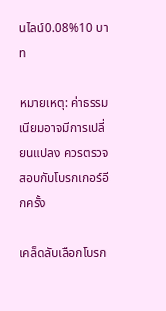นไลน์0.08%10 บาท

หมายเหตุ: ค่าธรรมเนียมอาจมีการเปลี่ยนแปลง ควรตรวจสอบกับโบรกเกอร์อีกครั้ง

เคล็ดลับเลือกโบรก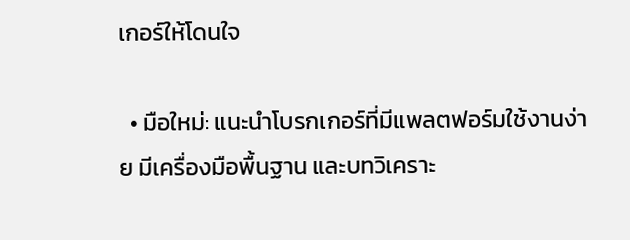เกอร์ให้โดนใจ

  • มือใหม่: แนะนำโบรกเกอร์ที่มีแพลตฟอร์มใช้งานง่าย มีเครื่องมือพื้นฐาน และบทวิเคราะ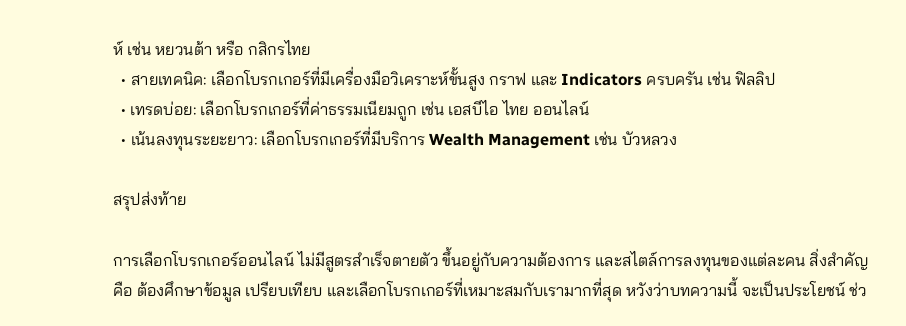ห์ เช่น หยวนต้า หรือ กสิกรไทย
  • สายเทคนิค: เลือกโบรกเกอร์ที่มีเครื่องมือวิเคราะห์ขั้นสูง กราฟ และ Indicators ครบครัน เช่น ฟิลลิป
  • เทรดบ่อย: เลือกโบรกเกอร์ที่ค่าธรรมเนียมถูก เช่น เอสบีไอ ไทย ออนไลน์
  • เน้นลงทุนระยะยาว: เลือกโบรกเกอร์ที่มีบริการ Wealth Management เช่น บัวหลวง

สรุปส่งท้าย

การเลือกโบรกเกอร์ออนไลน์ ไม่มีสูตรสำเร็จตายตัว ขึ้นอยู่กับความต้องการ และสไตล์การลงทุนของแต่ละคน สิ่งสำคัญคือ ต้องศึกษาข้อมูล เปรียบเทียบ และเลือกโบรกเกอร์ที่เหมาะสมกับเรามากที่สุด หวังว่าบทความนี้ จะเป็นประโยชน์ ช่ว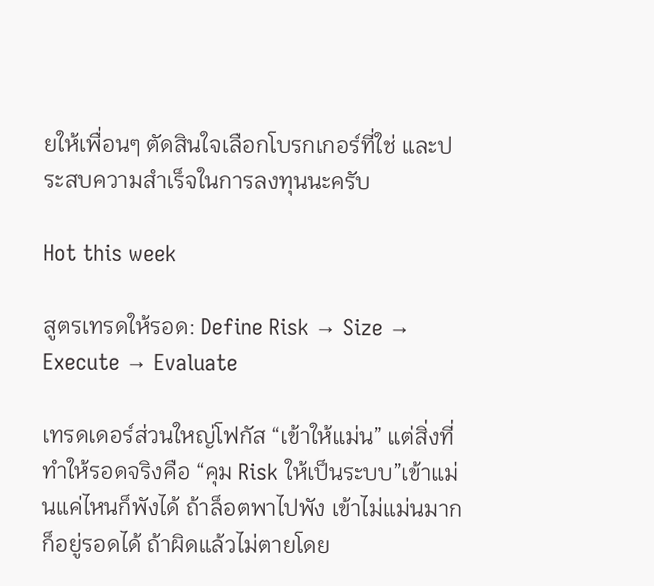ยให้เพื่อนๆ ตัดสินใจเลือกโบรกเกอร์ที่ใช่ และประสบความสำเร็จในการลงทุนนะครับ

Hot this week

สูตรเทรดให้รอด: Define Risk → Size → Execute → Evaluate

เทรดเดอร์ส่วนใหญ่โฟกัส “เข้าให้แม่น” แต่สิ่งที่ทำให้รอดจริงคือ “คุม Risk ให้เป็นระบบ”เข้าแม่นแค่ไหนก็พังได้ ถ้าล็อตพาไปพัง เข้าไม่แม่นมากก็อยู่รอดได้ ถ้าผิดแล้วไม่ตายโดย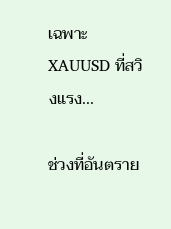เฉพาะ XAUUSD ที่สวิงแรง...

ช่วงที่อันตราย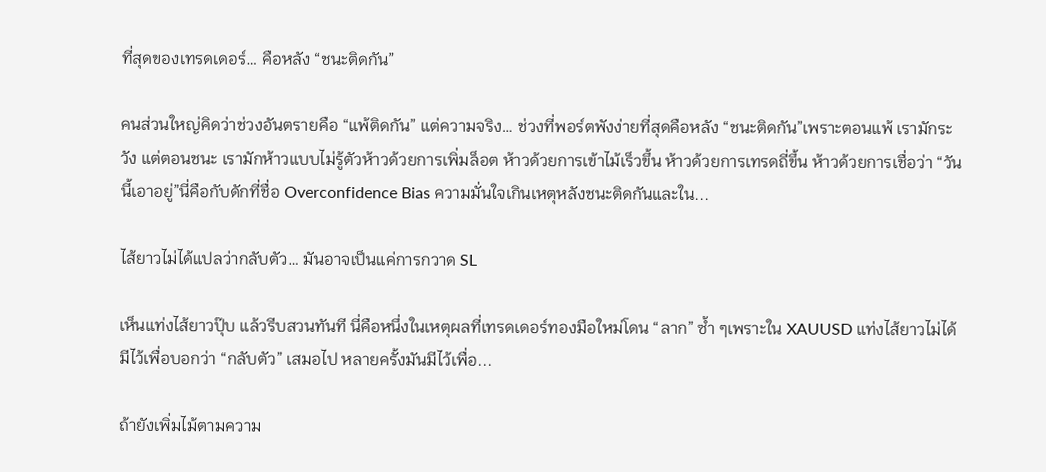ที่สุดของเทรดเดอร์… คือหลัง “ชนะติดกัน”

คนส่วนใหญ่คิดว่าช่วงอันตรายคือ “แพ้ติดกัน” แต่ความจริง… ช่วงที่พอร์ตพังง่ายที่สุดคือหลัง “ชนะติดกัน”เพราะตอนแพ้ เรามักระวัง แต่ตอนชนะ เรามักห้าวแบบไม่รู้ตัวห้าวด้วยการเพิ่มล็อต ห้าวด้วยการเข้าไม้เร็วขึ้น ห้าวด้วยการเทรดถี่ขึ้น ห้าวด้วยการเชื่อว่า “วันนี้เอาอยู่”นี่คือกับดักที่ชื่อ Overconfidence Bias ความมั่นใจเกินเหตุหลังชนะติดกันและใน...

ไส้ยาวไม่ได้แปลว่ากลับตัว… มันอาจเป็นแค่การกวาด SL

เห็นแท่งไส้ยาวปุ๊บ แล้วรีบสวนทันที นี่คือหนึ่งในเหตุผลที่เทรดเดอร์ทองมือใหม่โดน “ลาก” ซ้ำ ๆเพราะใน XAUUSD แท่งไส้ยาวไม่ได้มีไว้เพื่อบอกว่า “กลับตัว” เสมอไป หลายครั้งมันมีไว้เพื่อ...

ถ้ายังเพิ่มไม้ตามความ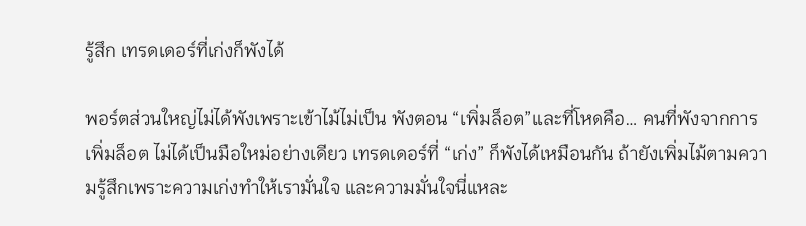รู้สึก เทรดเดอร์ที่เก่งก็พังได้

พอร์ตส่วนใหญ่ไม่ได้พังเพราะเข้าไม้ไม่เป็น พังตอน “เพิ่มล็อต”และที่โหดคือ… คนที่พังจากการเพิ่มล็อต ไม่ได้เป็นมือใหม่อย่างเดียว เทรดเดอร์ที่ “เก่ง” ก็พังได้เหมือนกัน ถ้ายังเพิ่มไม้ตามความรู้สึกเพราะความเก่งทำให้เรามั่นใจ และความมั่นใจนี่แหละ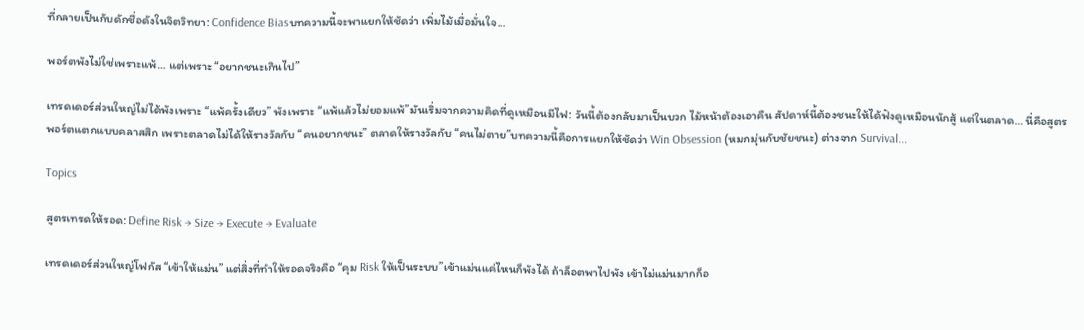ที่กลายเป็นกับดักชื่อดังในจิตวิทยา: Confidence Biasบทความนี้จะพาแยกให้ชัดว่า เพิ่มไม้เมื่อมั่นใจ...

พอร์ตพังไม่ใช่เพราะแพ้… แต่เพราะ “อยากชนะเกินไป”

เทรดเดอร์ส่วนใหญ่ไม่ได้พังเพราะ “แพ้ครั้งเดียว” พังเพราะ “แพ้แล้วไม่ยอมแพ้”มันเริ่มจากความคิดที่ดูเหมือนมีไฟ: วันนี้ต้องกลับมาเป็นบวก ไม้หน้าต้องเอาคืน สัปดาห์นี้ต้องชนะให้ได้ฟังดูเหมือนนักสู้ แต่ในตลาด… นี่คือสูตรพอร์ตแตกแบบคลาสสิก เพราะตลาดไม่ได้ให้รางวัลกับ “คนอยากชนะ” ตลาดให้รางวัลกับ “คนไม่ตาย”บทความนี้คือการแยกให้ชัดว่า Win Obsession (หมกมุ่นกับชัยชนะ) ต่างจาก Survival...

Topics

สูตรเทรดให้รอด: Define Risk → Size → Execute → Evaluate

เทรดเดอร์ส่วนใหญ่โฟกัส “เข้าให้แม่น” แต่สิ่งที่ทำให้รอดจริงคือ “คุม Risk ให้เป็นระบบ”เข้าแม่นแค่ไหนก็พังได้ ถ้าล็อตพาไปพัง เข้าไม่แม่นมากก็อ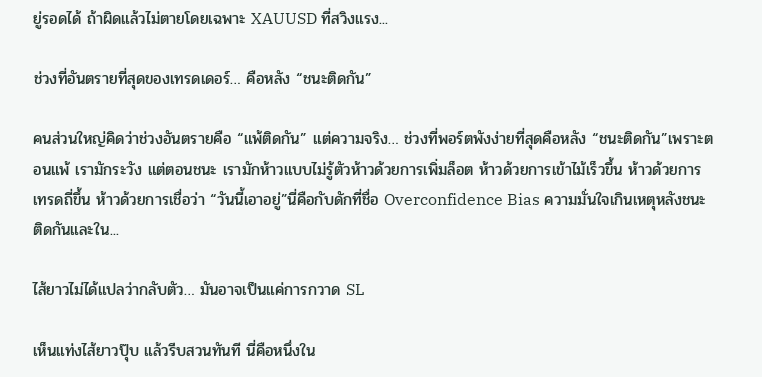ยู่รอดได้ ถ้าผิดแล้วไม่ตายโดยเฉพาะ XAUUSD ที่สวิงแรง...

ช่วงที่อันตรายที่สุดของเทรดเดอร์… คือหลัง “ชนะติดกัน”

คนส่วนใหญ่คิดว่าช่วงอันตรายคือ “แพ้ติดกัน” แต่ความจริง… ช่วงที่พอร์ตพังง่ายที่สุดคือหลัง “ชนะติดกัน”เพราะตอนแพ้ เรามักระวัง แต่ตอนชนะ เรามักห้าวแบบไม่รู้ตัวห้าวด้วยการเพิ่มล็อต ห้าวด้วยการเข้าไม้เร็วขึ้น ห้าวด้วยการเทรดถี่ขึ้น ห้าวด้วยการเชื่อว่า “วันนี้เอาอยู่”นี่คือกับดักที่ชื่อ Overconfidence Bias ความมั่นใจเกินเหตุหลังชนะติดกันและใน...

ไส้ยาวไม่ได้แปลว่ากลับตัว… มันอาจเป็นแค่การกวาด SL

เห็นแท่งไส้ยาวปุ๊บ แล้วรีบสวนทันที นี่คือหนึ่งใน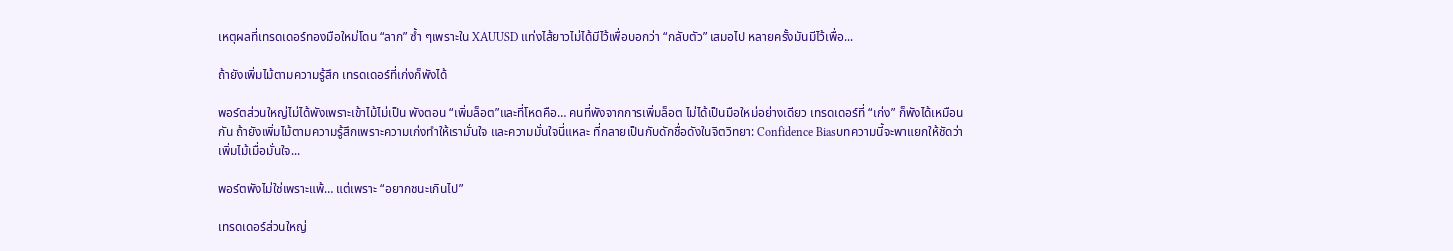เหตุผลที่เทรดเดอร์ทองมือใหม่โดน “ลาก” ซ้ำ ๆเพราะใน XAUUSD แท่งไส้ยาวไม่ได้มีไว้เพื่อบอกว่า “กลับตัว” เสมอไป หลายครั้งมันมีไว้เพื่อ...

ถ้ายังเพิ่มไม้ตามความรู้สึก เทรดเดอร์ที่เก่งก็พังได้

พอร์ตส่วนใหญ่ไม่ได้พังเพราะเข้าไม้ไม่เป็น พังตอน “เพิ่มล็อต”และที่โหดคือ… คนที่พังจากการเพิ่มล็อต ไม่ได้เป็นมือใหม่อย่างเดียว เทรดเดอร์ที่ “เก่ง” ก็พังได้เหมือนกัน ถ้ายังเพิ่มไม้ตามความรู้สึกเพราะความเก่งทำให้เรามั่นใจ และความมั่นใจนี่แหละ ที่กลายเป็นกับดักชื่อดังในจิตวิทยา: Confidence Biasบทความนี้จะพาแยกให้ชัดว่า เพิ่มไม้เมื่อมั่นใจ...

พอร์ตพังไม่ใช่เพราะแพ้… แต่เพราะ “อยากชนะเกินไป”

เทรดเดอร์ส่วนใหญ่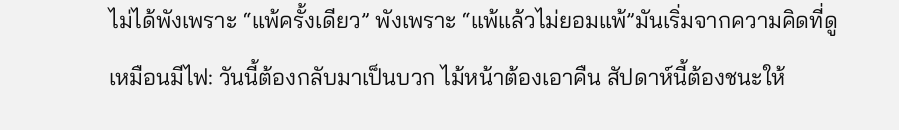ไม่ได้พังเพราะ “แพ้ครั้งเดียว” พังเพราะ “แพ้แล้วไม่ยอมแพ้”มันเริ่มจากความคิดที่ดูเหมือนมีไฟ: วันนี้ต้องกลับมาเป็นบวก ไม้หน้าต้องเอาคืน สัปดาห์นี้ต้องชนะให้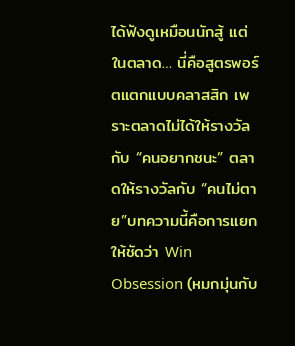ได้ฟังดูเหมือนนักสู้ แต่ในตลาด… นี่คือสูตรพอร์ตแตกแบบคลาสสิก เพราะตลาดไม่ได้ให้รางวัลกับ “คนอยากชนะ” ตลาดให้รางวัลกับ “คนไม่ตาย”บทความนี้คือการแยกให้ชัดว่า Win Obsession (หมกมุ่นกับ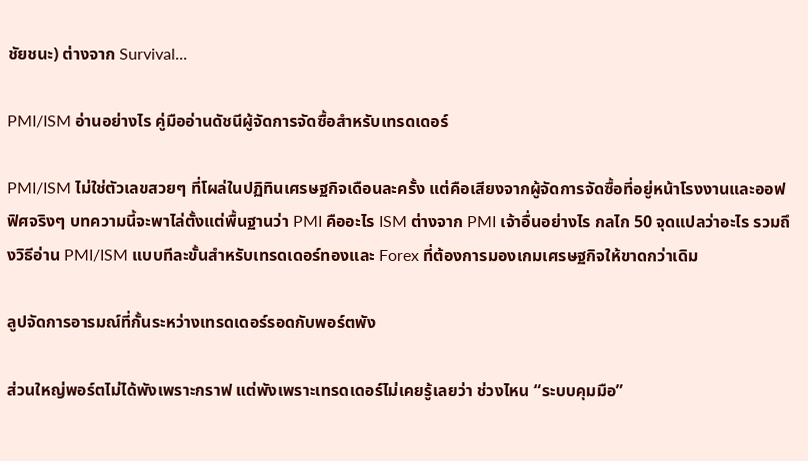ชัยชนะ) ต่างจาก Survival...

PMI/ISM อ่านอย่างไร คู่มืออ่านดัชนีผู้จัดการจัดซื้อสำหรับเทรดเดอร์

PMI/ISM ไม่ใช่ตัวเลขสวยๆ ที่โผล่ในปฏิทินเศรษฐกิจเดือนละครั้ง แต่คือเสียงจากผู้จัดการจัดซื้อที่อยู่หน้าโรงงานและออฟฟิศจริงๆ บทความนี้จะพาไล่ตั้งแต่พื้นฐานว่า PMI คืออะไร ISM ต่างจาก PMI เจ้าอื่นอย่างไร กลไก 50 จุดแปลว่าอะไร รวมถึงวิธีอ่าน PMI/ISM แบบทีละขั้นสำหรับเทรดเดอร์ทองและ Forex ที่ต้องการมองเกมเศรษฐกิจให้ขาดกว่าเดิม

ลูปจัดการอารมณ์ที่กั้นระหว่างเทรดเดอร์รอดกับพอร์ตพัง

ส่วนใหญ่พอร์ตไม่ได้พังเพราะกราฟ แต่พังเพราะเทรดเดอร์ไม่เคยรู้เลยว่า ช่วงไหน “ระบบคุมมือ”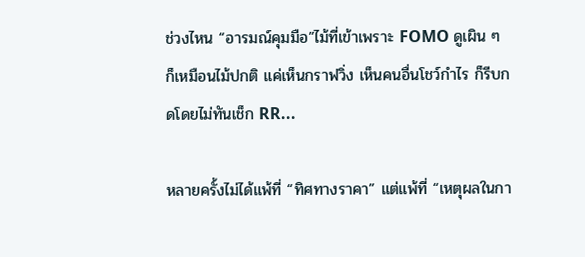ช่วงไหน “อารมณ์คุมมือ”ไม้ที่เข้าเพราะ FOMO ดูเผิน ๆ ก็เหมือนไม้ปกติ แค่เห็นกราฟวิ่ง เห็นคนอื่นโชว์กำไร ก็รีบกดโดยไม่ทันเช็ก RR...

หลายครั้งไม่ได้แพ้ที่ “ทิศทางราคา” แต่แพ้ที่ “เหตุผลในกา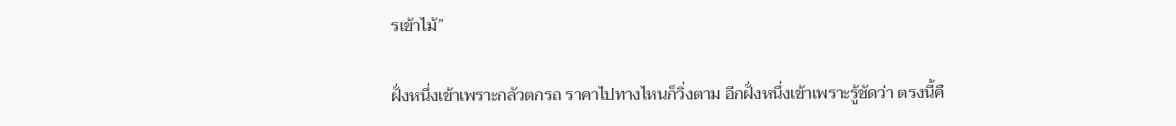รเข้าไม้”

ฝั่งหนึ่งเข้าเพราะกลัวตกรถ ราคาไปทางไหนก็วิ่งตาม อีกฝั่งหนึ่งเข้าเพราะรู้ชัดว่า ตรงนี้คื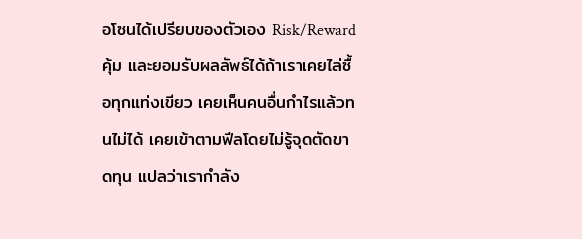อโซนได้เปรียบของตัวเอง Risk/Reward คุ้ม และยอมรับผลลัพธ์ได้ถ้าเราเคยไล่ซื้อทุกแท่งเขียว เคยเห็นคนอื่นกำไรแล้วทนไม่ได้ เคยเข้าตามฟีลโดยไม่รู้จุดตัดขาดทุน แปลว่าเรากำลัง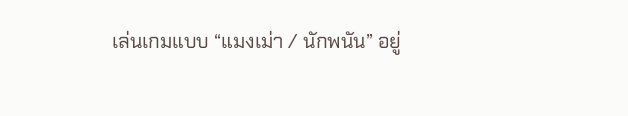เล่นเกมแบบ “แมงเม่า / นักพนัน” อยู่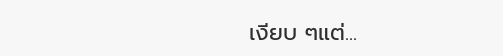เงียบ ๆแต่...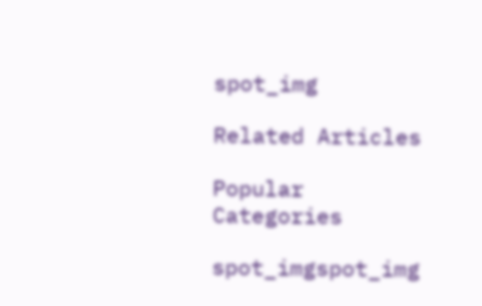spot_img

Related Articles

Popular Categories

spot_imgspot_img